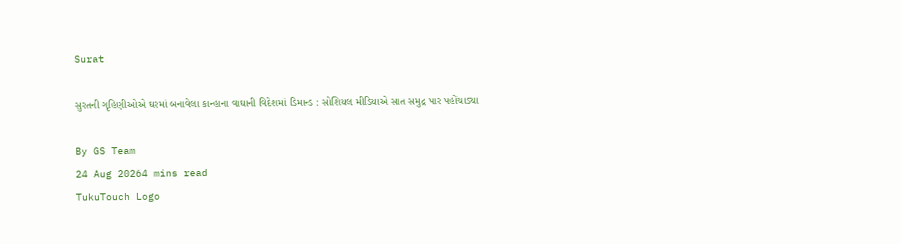Surat

સુરતની ગૃહિણીઓએ ઘરમાં બનાવેલા કાન્હાના વાઘાની વિદેશમાં ડિમાન્ડ : સોશિયલ મીડિયાએ સાત સમુદ્ર પાર પહોંચાડ્યા

By GS Team
24 Aug 20264 mins read
TukuTouch Logo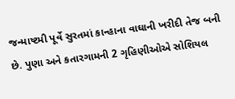જન્માષ્ટમી પૂર્વે સુરતમાં કાન્હાના વાઘાની ખરીદી તેજ બની છે. પુણા અને કતારગામની 2 ગૃહિણીઓએ સોશિયલ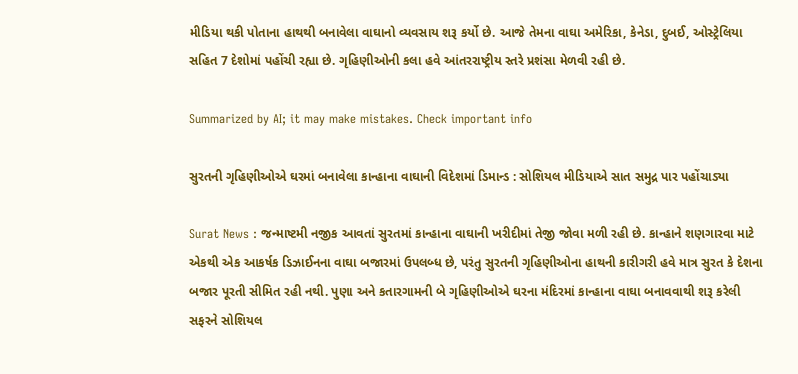મીડિયા થકી પોતાના હાથથી બનાવેલા વાઘાનો વ્યવસાય શરૂ કર્યો છે. આજે તેમના વાઘા અમેરિકા, કેનેડા, દુબઈ, ઓસ્ટ્રેલિયા સહિત 7 દેશોમાં પહોંચી રહ્યા છે. ગૃહિણીઓની કલા હવે આંતરરાષ્ટ્રીય સ્તરે પ્રશંસા મેળવી રહી છે.

Summarized by AI; it may make mistakes. Check important info

સુરતની ગૃહિણીઓએ ઘરમાં બનાવેલા કાન્હાના વાઘાની વિદેશમાં ડિમાન્ડ : સોશિયલ મીડિયાએ સાત સમુદ્ર પાર પહોંચાડ્યા

Surat News : જન્માષ્ટમી નજીક આવતાં સુરતમાં કાન્હાના વાઘાની ખરીદીમાં તેજી જોવા મળી રહી છે. કાન્હાને શણગારવા માટે એકથી એક આકર્ષક ડિઝાઈનના વાઘા બજારમાં ઉપલબ્ધ છે, પરંતુ સુરતની ગૃહિણીઓના હાથની કારીગરી હવે માત્ર સુરત કે દેશના બજાર પૂરતી સીમિત રહી નથી. પુણા અને કતારગામની બે ગૃહિણીઓએ ઘરના મંદિરમાં કાન્હાના વાઘા બનાવવાથી શરૂ કરેલી સફરને સોશિયલ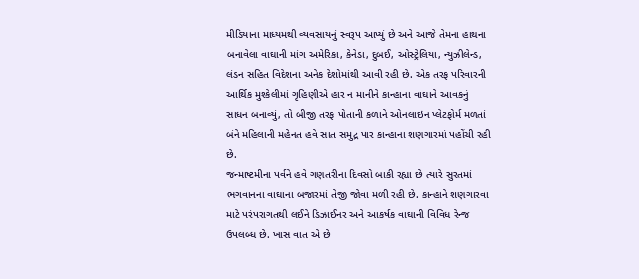મીડિયાના માધ્યમથી વ્યવસાયનું સ્વરૂપ આપ્યું છે અને આજે તેમના હાથના બનાવેલા વાઘાની માંગ અમેરિકા, કેનેડા, દુબઈ, ઓસ્ટ્રેલિયા, ન્યુઝીલેન્ડ, લંડન સહિત વિદેશના અનેક દેશોમાંથી આવી રહી છે. એક તરફ પરિવારની આર્થિક મુશ્કેલીમાં ગૃહિણીએ હાર ન માનીને કાન્હાના વાઘાને આવકનું સાધન બનાવ્યું, તો બીજી તરફ પોતાની કળાને ઓનલાઇન પ્લેટફોર્મ મળતાં બંને મહિલાની મહેનત હવે સાત સમુદ્ર પાર કાન્હાના શણગારમાં પહોંચી રહી છે.
જન્માષ્ટમીના પર્વને હવે ગણતરીના દિવસો બાકી રહ્યા છે ત્યારે સુરતમાં ભગવાનના વાઘાના બજારમાં તેજી જોવા મળી રહી છે. કાન્હાને શણગારવા માટે પરંપરાગતથી લઈને ડિઝાઈનર અને આકર્ષક વાઘાની વિવિધ રેન્જ ઉપલબ્ધ છે. ખાસ વાત એ છે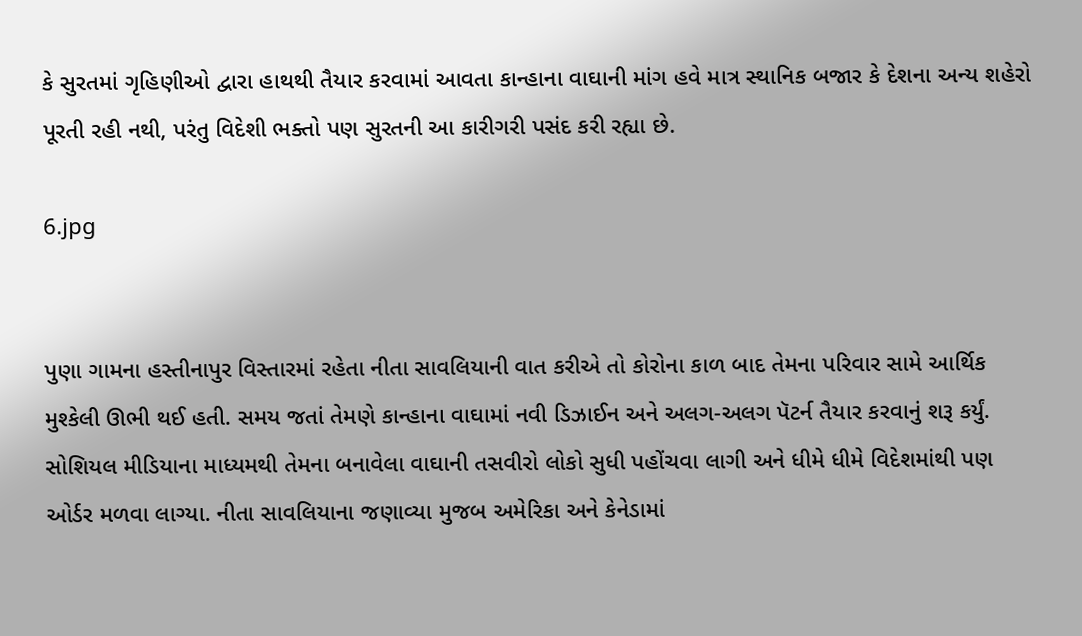કે સુરતમાં ગૃહિણીઓ દ્વારા હાથથી તૈયાર કરવામાં આવતા કાન્હાના વાઘાની માંગ હવે માત્ર સ્થાનિક બજાર કે દેશના અન્ય શહેરો પૂરતી રહી નથી, પરંતુ વિદેશી ભક્તો પણ સુરતની આ કારીગરી પસંદ કરી રહ્યા છે.

6.jpg


પુણા ગામના હસ્તીનાપુર વિસ્તારમાં રહેતા નીતા સાવલિયાની વાત કરીએ તો કોરોના કાળ બાદ તેમના પરિવાર સામે આર્થિક મુશ્કેલી ઊભી થઈ હતી. સમય જતાં તેમણે કાન્હાના વાઘામાં નવી ડિઝાઈન અને અલગ-અલગ પૅટર્ન તૈયાર કરવાનું શરૂ કર્યું. સોશિયલ મીડિયાના માધ્યમથી તેમના બનાવેલા વાઘાની તસવીરો લોકો સુધી પહોંચવા લાગી અને ધીમે ધીમે વિદેશમાંથી પણ ઓર્ડર મળવા લાગ્યા. નીતા સાવલિયાના જણાવ્યા મુજબ અમેરિકા અને કેનેડામાં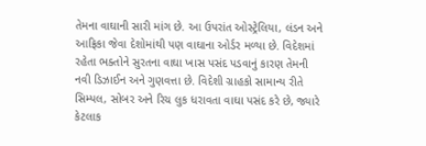તેમના વાઘાની સારી માંગ છે. આ ઉપરાંત ઓસ્ટ્રેલિયા, લંડન અને આફ્રિકા જેવા દેશોમાંથી પણ વાઘાના ઓર્ડર મળ્યા છે. વિદેશમાં રહેતા ભક્તોને સુરતના વાઘા ખાસ પસંદ પડવાનું કારણ તેમની નવી ડિઝાઈન અને ગુણવત્તા છે. વિદેશી ગ્રાહકો સામાન્ય રીતે સિમ્પલ, સોબર અને રિચ લુક ધરાવતા વાઘા પસંદ કરે છે, જ્યારે કેટલાક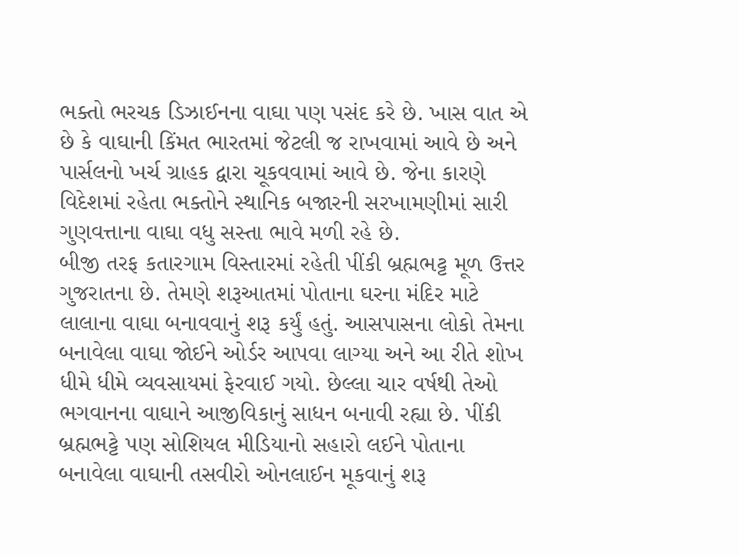ભક્તો ભરચક ડિઝાઈનના વાઘા પણ પસંદ કરે છે. ખાસ વાત એ છે કે વાઘાની કિંમત ભારતમાં જેટલી જ રાખવામાં આવે છે અને પાર્સલનો ખર્ચ ગ્રાહક દ્વારા ચૂકવવામાં આવે છે. જેના કારણે વિદેશમાં રહેતા ભક્તોને સ્થાનિક બજારની સરખામણીમાં સારી ગુણવત્તાના વાઘા વધુ સસ્તા ભાવે મળી રહે છે.
બીજી તરફ કતારગામ વિસ્તારમાં રહેતી પીંકી બ્રહ્મભટ્ટ મૂળ ઉત્તર ગુજરાતના છે. તેમણે શરૂઆતમાં પોતાના ઘરના મંદિર માટે લાલાના વાઘા બનાવવાનું શરૂ કર્યું હતું. આસપાસના લોકો તેમના બનાવેલા વાઘા જોઈને ઓર્ડર આપવા લાગ્યા અને આ રીતે શોખ ધીમે ધીમે વ્યવસાયમાં ફેરવાઈ ગયો. છેલ્લા ચાર વર્ષથી તેઓ ભગવાનના વાઘાને આજીવિકાનું સાધન બનાવી રહ્યા છે. પીંકી બ્રહ્મભટ્ટે પણ સોશિયલ મીડિયાનો સહારો લઈને પોતાના બનાવેલા વાઘાની તસવીરો ઓનલાઈન મૂકવાનું શરૂ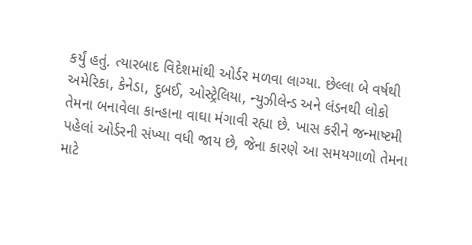કર્યું હતું. ત્યારબાદ વિદેશમાંથી ઓર્ડર મળવા લાગ્યા. છેલ્લા બે વર્ષથી અમેરિકા, કેનેડા, દુબઈ, ઓસ્ટ્રેલિયા, ન્યુઝીલેન્ડ અને લંડનથી લોકો તેમના બનાવેલા કાન્હાના વાઘા મંગાવી રહ્યા છે. ખાસ કરીને જન્માષ્ટમી પહેલાં ઓર્ડરની સંખ્યા વધી જાય છે, જેના કારણે આ સમયગાળો તેમના માટે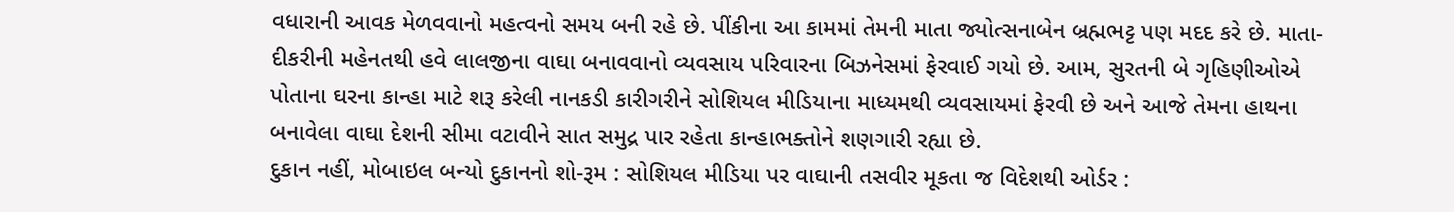વધારાની આવક મેળવવાનો મહત્વનો સમય બની રહે છે. પીંકીના આ કામમાં તેમની માતા જ્યોત્સનાબેન બ્રહ્મભટ્ટ પણ મદદ કરે છે. માતા-દીકરીની મહેનતથી હવે લાલજીના વાઘા બનાવવાનો વ્યવસાય પરિવારના બિઝનેસમાં ફેરવાઈ ગયો છે. આમ, સુરતની બે ગૃહિણીઓએ પોતાના ઘરના કાન્હા માટે શરૂ કરેલી નાનકડી કારીગરીને સોશિયલ મીડિયાના માધ્યમથી વ્યવસાયમાં ફેરવી છે અને આજે તેમના હાથના બનાવેલા વાઘા દેશની સીમા વટાવીને સાત સમુદ્ર પાર રહેતા કાન્હાભક્તોને શણગારી રહ્યા છે.
દુકાન નહીં, મોબાઇલ બન્યો દુકાનનો શો-રૂમ : સોશિયલ મીડિયા પર વાઘાની તસવીર મૂકતા જ વિદેશથી ઓર્ડર :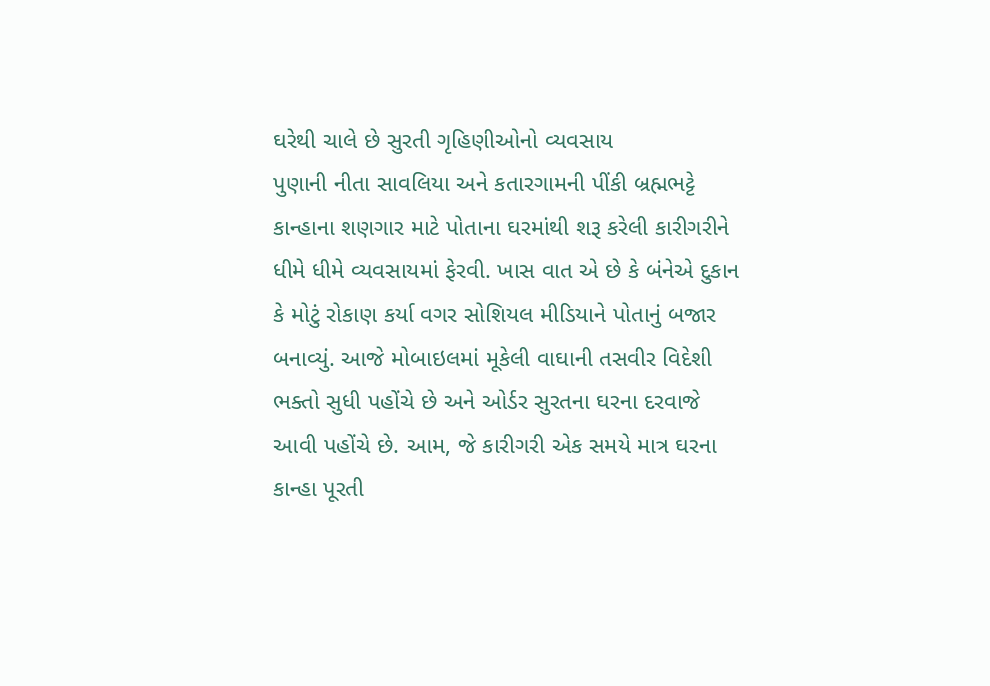ઘરેથી ચાલે છે સુરતી ગૃહિણીઓનો વ્યવસાય
પુણાની નીતા સાવલિયા અને કતારગામની પીંકી બ્રહ્મભટ્ટે કાન્હાના શણગાર માટે પોતાના ઘરમાંથી શરૂ કરેલી કારીગરીને ધીમે ધીમે વ્યવસાયમાં ફેરવી. ખાસ વાત એ છે કે બંનેએ દુકાન કે મોટું રોકાણ કર્યા વગર સોશિયલ મીડિયાને પોતાનું બજાર બનાવ્યું. આજે મોબાઇલમાં મૂકેલી વાઘાની તસવીર વિદેશી ભક્તો સુધી પહોંચે છે અને ઓર્ડર સુરતના ઘરના દરવાજે આવી પહોંચે છે. આમ, જે કારીગરી એક સમયે માત્ર ઘરના કાન્હા પૂરતી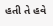હતી તે હવે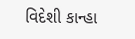વિદેશી કાન્હા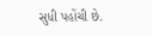સુધી પહોંચી છે.